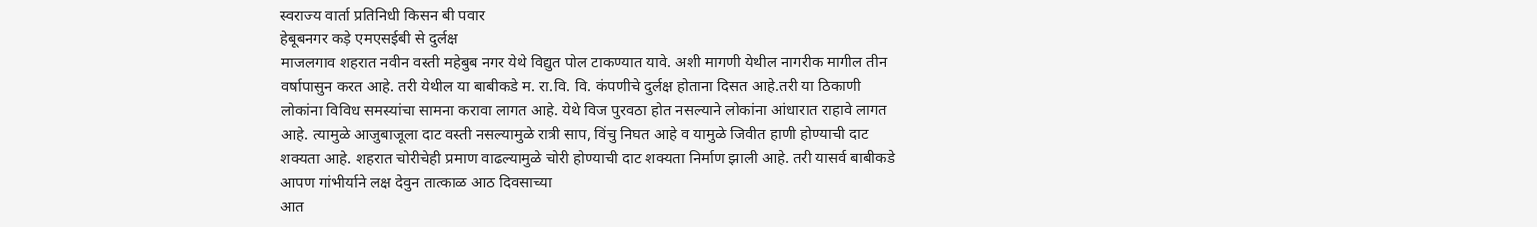स्वराज्य वार्ता प्रतिनिधी किसन बी पवार
हेबूबनगर कड़े एमएसईबी से दुर्लक्ष
माजलगाव शहरात नवीन वस्ती महेबुब नगर येथे विद्युत पोल टाकण्यात यावे. अशी मागणी येथील नागरीक मागील तीन वर्षापासुन करत आहे. तरी येथील या बाबीकडे म. रा.वि. वि. कंपणीचे दुर्लक्ष होताना दिसत आहे.तरी या ठिकाणी लोकांना विविध समस्यांचा सामना करावा लागत आहे. येथे विज पुरवठा होत नसल्याने लोकांना आंधारात राहावे लागत आहे. त्यामुळे आजुबाजूला दाट वस्ती नसल्यामुळे रात्री साप, विंचु निघत आहे व यामुळे जिवीत हाणी होण्याची दाट शक्यता आहे. शहरात चोरीचेही प्रमाण वाढल्यामुळे चोरी होण्याची दाट शक्यता निर्माण झाली आहे. तरी यासर्व बाबीकडे आपण गांभीर्याने लक्ष देवुन तात्काळ आठ दिवसाच्या
आत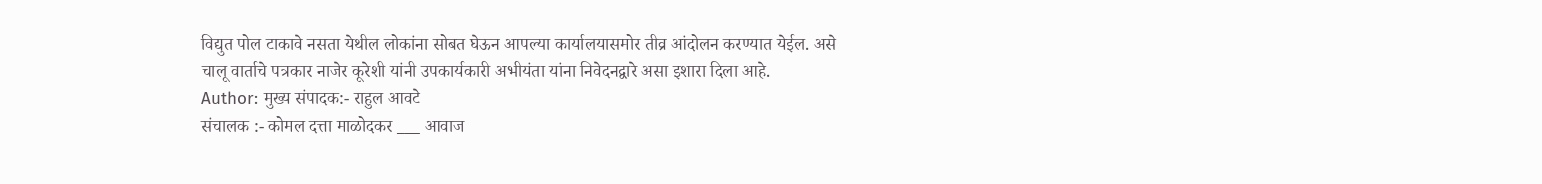विद्युत पोल टाकावे नसता येथील लोकांना सोबत घेऊन आपल्या कार्यालयासमोर तीव्र आंदोलन करण्यात येईल. असे चालू वार्ताचे पत्रकार नाजेर कूरेशी यांनी उपकार्यकारी अभीयंता यांना निवेदनद्वारे असा इशारा दिला आहे.
Author: मुख्य संपादक:- राहुल आवटे
संचालक :- कोमल दत्ता माळोदकर ___ आवाज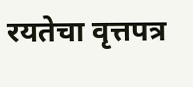रयतेचा वृत्तपत्र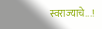स्वराज्याचे...!